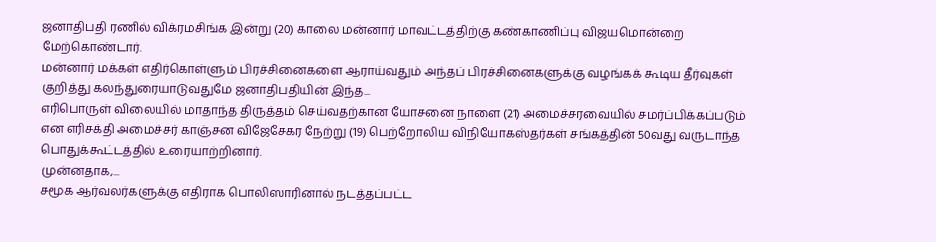ஜனாதிபதி ரணில் விக்ரமசிங்க இன்று (20) காலை மன்னார் மாவட்டத்திற்கு கண்காணிப்பு விஜயமொன்றை மேற்கொண்டார்.
மன்னார் மக்கள் எதிர்கொள்ளும் பிரச்சினைகளை ஆராய்வதும் அந்தப் பிரச்சினைகளுக்கு வழங்கக் கூடிய தீர்வுகள் குறித்து கலந்துரையாடுவதுமே ஜனாதிபதியின் இந்த...
எரிபொருள் விலையில் மாதாந்த திருத்தம் செய்வதற்கான யோசனை நாளை (21) அமைச்சரவையில் சமர்ப்பிக்கப்படும் என எரிசக்தி அமைச்சர் காஞ்சன விஜேசேகர நேற்று (19) பெற்றோலிய விநியோகஸ்தர்கள் சங்கத்தின் 50வது வருடாந்த பொதுக்கூட்டத்தில் உரையாற்றினார்.
முன்னதாக,...
சமூக ஆர்வலர்களுக்கு எதிராக பொலிஸாரினால் நடத்தப்பட்ட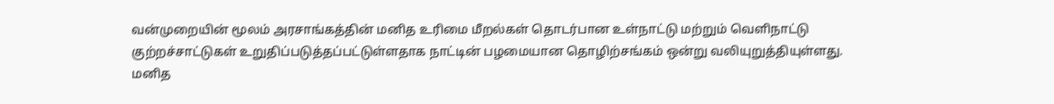வன்முறையின் மூலம் அரசாங்கத்தின் மனித உரிமை மீறல்கள் தொடர்பான உள்நாட்டு மற்றும் வெளிநாட்டு குற்றச்சாட்டுகள் உறுதிப்படுத்தப்பட்டுள்ளதாக நாட்டின் பழமையான தொழிற்சங்கம் ஒன்று வலியுறுத்தியுள்ளது.
மனித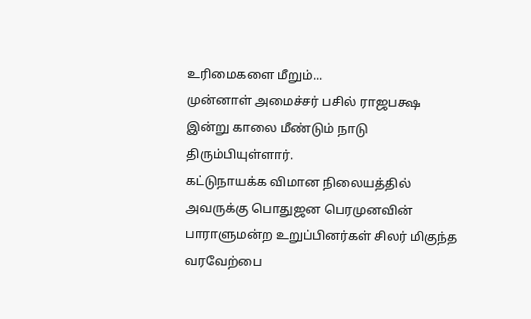உரிமைகளை மீறும்...
முன்னாள் அமைச்சர் பசில் ராஜபக்ஷ இன்று காலை மீண்டும் நாடு திரும்பியுள்ளார்.
கட்டுநாயக்க விமான நிலையத்தில் அவருக்கு பொதுஜன பெரமுனவின் பாராளுமன்ற உறுப்பினர்கள் சிலர் மிகுந்த வரவேற்பை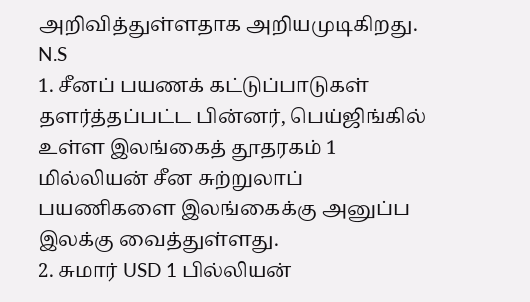அறிவித்துள்ளதாக அறியமுடிகிறது.
N.S
1. சீனப் பயணக் கட்டுப்பாடுகள் தளர்த்தப்பட்ட பின்னர், பெய்ஜிங்கில் உள்ள இலங்கைத் தூதரகம் 1 மில்லியன் சீன சுற்றுலாப் பயணிகளை இலங்கைக்கு அனுப்ப இலக்கு வைத்துள்ளது.
2. சுமார் USD 1 பில்லியன்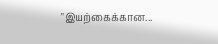"இயற்கைக்கான...